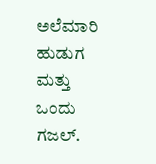ಅಲೆಮಾರಿ ಹುಡುಗ ಮತ್ತು ಒಂದು ಗಜಲ್.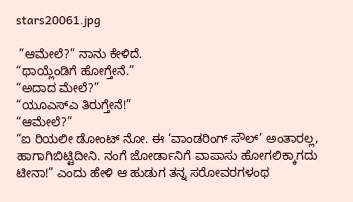stars20061.jpg

 ”ಆಮೇಲೆ?” ನಾನು ಕೇಳಿದೆ.
“ಥಾಯ್ಲೆಂಡಿಗೆ ಹೋಗ್ತೇನೆ.”
“ಅದಾದ ಮೇಲೆ?”
“ಯೂಎಸ್ಎ ತಿರುಗ್ತೇನೆ!”
“ಆಮೇಲೆ?”
“ಐ ರಿಯಲೀ ಡೋಂಟ್ ನೋ. ಈ ‘ವಾಂಡರಿಂಗ್ ಸೌಲ್’ ಅಂತಾರಲ್ಲ, ಹಾಗಾಗಿಬಿಟ್ಟಿದೀನಿ. ನಂಗೆ ಜೋರ್ಡಾನಿಗೆ ವಾಪಾಸು ಹೋಗಲಿಕ್ಕಾಗದು ಟೀನಾ!” ಎಂದು ಹೇಳಿ ಆ ಹುಡುಗ ತನ್ನ ಸರೋವರಗಳಂಥ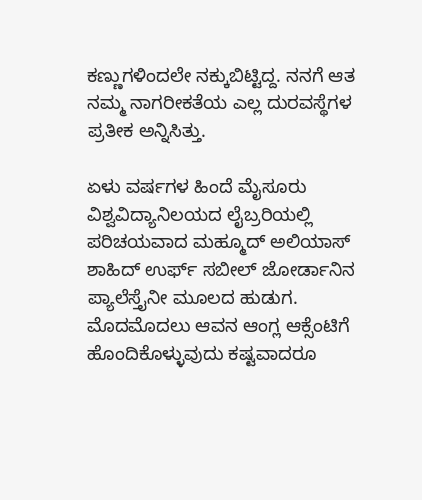ಕಣ್ಣುಗಳಿಂದಲೇ ನಕ್ಕುಬಿಟ್ಟಿದ್ದ. ನನಗೆ ಆತ ನಮ್ಮ ನಾಗರೀಕತೆಯ ಎಲ್ಲ ದುರವಸ್ಥೆಗಳ ಪ್ರತೀಕ ಅನ್ನಿಸಿತ್ತು.

ಏಳು ವರ್ಷಗಳ ಹಿಂದೆ ಮೈಸೂರು ವಿಶ್ವವಿದ್ಯಾನಿಲಯದ ಲೈಬ್ರರಿಯಲ್ಲಿ ಪರಿಚಯವಾದ ಮಹ್ಮೂದ್ ಅಲಿಯಾಸ್ ಶಾಹಿದ್ ಉರ್ಫ್ ಸಬೀಲ್ ಜೋರ್ಡಾನಿನ ಪ್ಯಾಲೆಸ್ತೈನೀ ಮೂಲದ ಹುಡುಗ. ಮೊದಮೊದಲು ಆವನ ಆಂಗ್ಲ ಆಕ್ಸೆಂಟಿಗೆ ಹೊಂದಿಕೊಳ್ಳುವುದು ಕಷ್ಟವಾದರೂ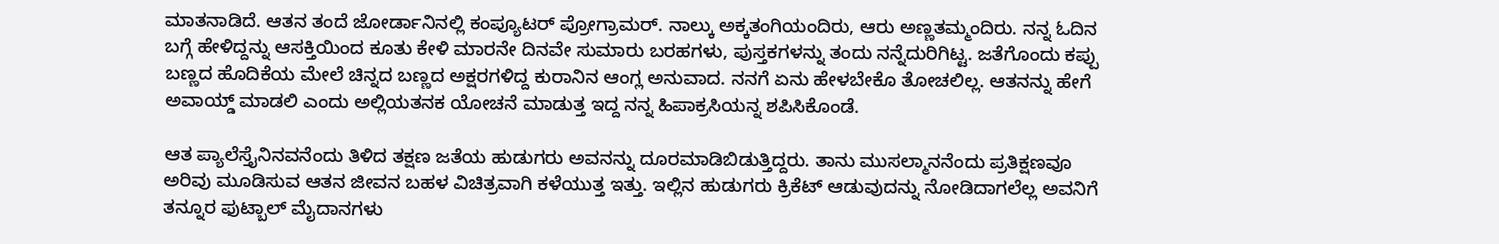ಮಾತನಾಡಿದೆ. ಆತನ ತಂದೆ ಜೋರ್ಡಾನಿನಲ್ಲಿ ಕಂಪ್ಯೂಟರ್ ಪ್ರೋಗ್ರಾಮರ್. ನಾಲ್ಕು ಅಕ್ಕತಂಗಿಯಂದಿರು, ಆರು ಅಣ್ಣತಮ್ಮಂದಿರು. ನನ್ನ ಓದಿನ ಬಗ್ಗೆ ಹೇಳಿದ್ದನ್ನು ಆಸಕ್ತಿಯಿಂದ ಕೂತು ಕೇಳಿ ಮಾರನೇ ದಿನವೇ ಸುಮಾರು ಬರಹಗಳು, ಪುಸ್ತಕಗಳನ್ನು ತಂದು ನನ್ನೆದುರಿಗಿಟ್ಟ. ಜತೆಗೊಂದು ಕಪ್ಪು ಬಣ್ಣದ ಹೊದಿಕೆಯ ಮೇಲೆ ಚಿನ್ನದ ಬಣ್ಣದ ಅಕ್ಷರಗಳಿದ್ದ ಕುರಾನಿನ ಆಂಗ್ಲ ಅನುವಾದ. ನನಗೆ ಏನು ಹೇಳಬೇಕೊ ತೋಚಲಿಲ್ಲ. ಆತನನ್ನು ಹೇಗೆ ಅವಾಯ್ಡ್ ಮಾಡಲಿ ಎಂದು ಅಲ್ಲಿಯತನಕ ಯೋಚನೆ ಮಾಡುತ್ತ ಇದ್ದ ನನ್ನ ಹಿಪಾಕ್ರಸಿಯನ್ನ ಶಪಿಸಿಕೊಂಡೆ.

ಆತ ಪ್ಯಾಲೆಸ್ತೈನಿನವನೆಂದು ತಿಳಿದ ತಕ್ಷಣ ಜತೆಯ ಹುಡುಗರು ಅವನನ್ನು ದೂರಮಾಡಿಬಿಡುತ್ತಿದ್ದರು. ತಾನು ಮುಸಲ್ಮಾನನೆಂದು ಪ್ರತಿಕ್ಷಣವೂ ಅರಿವು ಮೂಡಿಸುವ ಆತನ ಜೀವನ ಬಹಳ ವಿಚಿತ್ರವಾಗಿ ಕಳೆಯುತ್ತ ಇತ್ತು. ಇಲ್ಲಿನ ಹುಡುಗರು ಕ್ರಿಕೆಟ್ ಆಡುವುದನ್ನು ನೋಡಿದಾಗಲೆಲ್ಲ ಅವನಿಗೆ ತನ್ನೂರ ಫುಟ್ಬಾಲ್ ಮೈದಾನಗಳು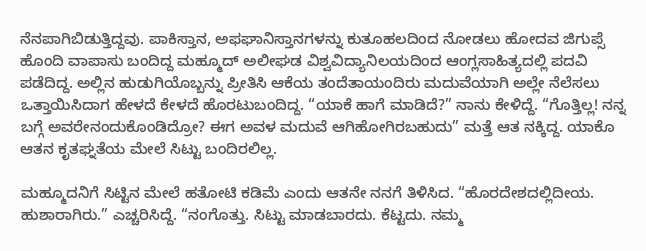ನೆನಪಾಗಿಬಿಡುತ್ತಿದ್ದವು. ಪಾಕಿಸ್ತಾನ, ಅಫಘಾನಿಸ್ತಾನಗಳನ್ನು ಕುತೂಹಲದಿಂದ ನೋಡಲು ಹೋದವ ಜಿಗುಪ್ಸೆ ಹೊಂದಿ ವಾಪಾಸು ಬಂದಿದ್ದ ಮಹ್ಮೂದ್ ಅಲೀಘಡ ವಿಶ್ವವಿದ್ಯಾನಿಲಯದಿಂದ ಆಂಗ್ಲಸಾಹಿತ್ಯದಲ್ಲಿ ಪದವಿ ಪಡೆದಿದ್ದ. ಅಲ್ಲಿನ ಹುಡುಗಿಯೊಬ್ಬನ್ನು ಪ್ರೀತಿಸಿ ಆಕೆಯ ತಂದೆತಾಯಂದಿರು ಮದುವೆಯಾಗಿ ಅಲ್ಲೇ ನೆಲೆಸಲು ಒತ್ತಾಯಿಸಿದಾಗ ಹೇಳದೆ ಕೇಳದೆ ಹೊರಟುಬಂದಿದ್ದ. “ಯಾಕೆ ಹಾಗೆ ಮಾಡಿದೆ?” ನಾನು ಕೇಳಿದ್ದೆ. “ಗೊತ್ತಿಲ್ಲ! ನನ್ನ ಬಗ್ಗೆ ಅವರೇನಂದುಕೊಂಡಿದ್ರೋ? ಈಗ ಅವಳ ಮದುವೆ ಆಗಿಹೋಗಿರಬಹುದು” ಮತ್ತೆ ಆತ ನಕ್ಕಿದ್ದ. ಯಾಕೊ ಆತನ ಕೃತಘ್ನತೆಯ ಮೇಲೆ ಸಿಟ್ಟು ಬಂದಿರಲಿಲ್ಲ.

ಮಹ್ಮೂದನಿಗೆ ಸಿಟ್ಟಿನ ಮೇಲೆ ಹತೋಟಿ ಕಡಿಮೆ ಎಂದು ಆತನೇ ನನಗೆ ತಿಳಿಸಿದ. “ಹೊರದೇಶದಲ್ಲಿದೀಯ. ಹುಶಾರಾಗಿರು.” ಎಚ್ಚರಿಸಿದ್ದೆ. “ನಂಗೊತ್ತು. ಸಿಟ್ಟು ಮಾಡಬಾರದು. ಕೆಟ್ಟದು. ನಮ್ಮ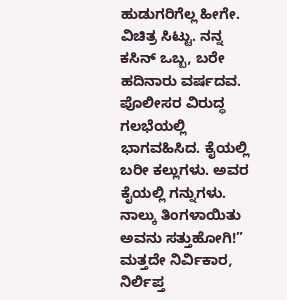ಹುಡುಗರಿಗೆಲ್ಲ ಹೀಗೇ. ವಿಚಿತ್ರ ಸಿಟ್ಟು. ನನ್ನ ಕಸಿನ್ ಒಬ್ಬ, ಬರೇ ಹದಿನಾರು ವರ್ಷದವ. ಪೊಲೀಸರ ವಿರುದ್ಧ ಗಲಭೆಯಲ್ಲಿ ಭಾಗವಹಿಸಿದ. ಕೈಯಲ್ಲಿ ಬರೀ ಕಲ್ಲುಗಳು. ಅವರ ಕೈಯಲ್ಲಿ ಗನ್ನುಗಳು. ನಾಲ್ಕು ತಿಂಗಳಾಯಿತು ಅವನು ಸತ್ತುಹೋಗಿ!” ಮತ್ತದೇ ನಿರ್ವಿಕಾರ, ನಿರ್ಲಿಪ್ತ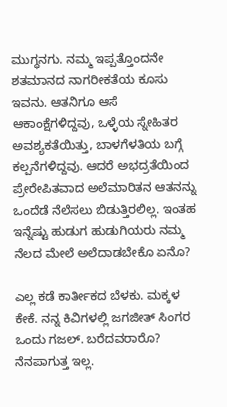ಮುಗ್ಧನಗು. ನಮ್ಮ ಇಪ್ಪತ್ತೊಂದನೇ ಶತಮಾನದ ನಾಗರೀಕತೆಯ ಕೂಸು ಇವನು. ಆತನಿಗೂ ಆಸೆ ಆಕಾಂಕ್ಷೆಗಳಿದ್ದವು, ಒಳ್ಳೆಯ ಸ್ನೇಹಿತರ ಅವಶ್ಯಕತೆಯಿತ್ತು, ಬಾಳಗೆಳತಿಯ ಬಗ್ಗೆ ಕಲ್ಪನೆಗಳಿದ್ದವು. ಆದರೆ ಅಭದ್ರತೆಯಿಂದ ಪ್ರೇರೇಪಿತವಾದ ಅಲೆಮಾರಿತನ ಆತನನ್ನು ಒಂದೆಡೆ ನೆಲೆಸಲು ಬಿಡುತ್ತಿರಲಿಲ್ಲ. ಇಂತಹ ಇನ್ನೆಷ್ಟು ಹುಡುಗ ಹುಡುಗಿಯರು ನಮ್ಮ ನೆಲದ ಮೇಲೆ ಅಲೆದಾಡಬೇಕೊ ಏನೊ?

ಎಲ್ಲ ಕಡೆ ಕಾರ್ತೀಕದ ಬೆಳಕು. ಮಕ್ಕಳ ಕೇಕೆ. ನನ್ನ ಕಿವಿಗಳಲ್ಲಿ ಜಗಜೀತ್ ಸಿಂಗರ ಒಂದು ಗಜಲ್. ಬರೆದವರಾರೊ? ನೆನಪಾಗುತ್ತ ಇಲ್ಲ.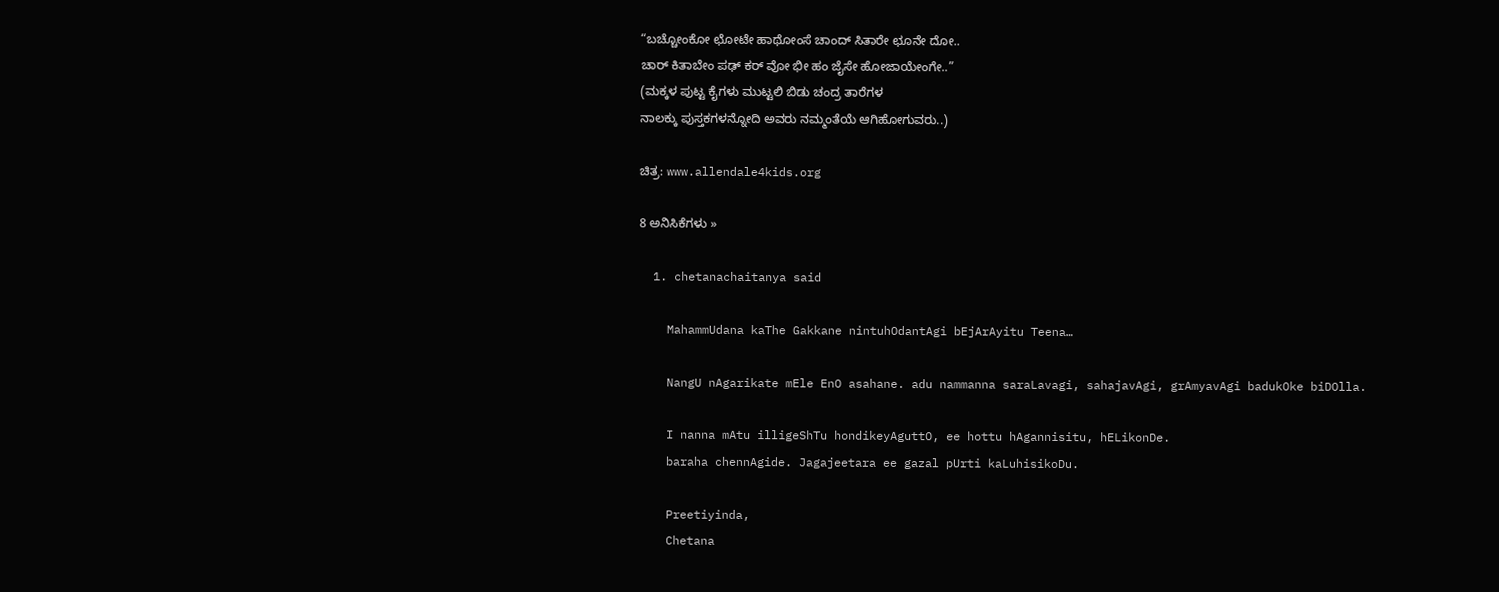“ಬಚ್ಚೋಂಕೋ ಛೋಟೇ ಹಾಥೋಂಸೆ ಚಾಂದ್ ಸಿತಾರೇ ಛೂನೇ ದೋ..
ಚಾರ್ ಕಿತಾಬೇಂ ಪಢ್ ಕರ್ ವೋ ಭೀ ಹಂ ಜೈಸೇ ಹೋಜಾಯೇಂಗೇ..”
(ಮಕ್ಕಳ ಪುಟ್ಟ ಕೈಗಳು ಮುಟ್ಟಲಿ ಬಿಡು ಚಂದ್ರ ತಾರೆಗಳ
ನಾಲಕ್ಕು ಪುಸ್ತಕಗಳನ್ನೋದಿ ಅವರು ನಮ್ಮಂತೆಯೆ ಆಗಿಹೋಗುವರು..)

ಚಿತ್ರ: www.allendale4kids.org

8 ಅನಿಸಿಕೆಗಳು »

  1. chetanachaitanya said

    MahammUdana kaThe Gakkane nintuhOdantAgi bEjArAyitu Teena…

    NangU nAgarikate mEle EnO asahane. adu nammanna saraLavagi, sahajavAgi, grAmyavAgi badukOke biDOlla.

    I nanna mAtu illigeShTu hondikeyAguttO, ee hottu hAgannisitu, hELikonDe.
    baraha chennAgide. Jagajeetara ee gazal pUrti kaLuhisikoDu.

    Preetiyinda,
    Chetana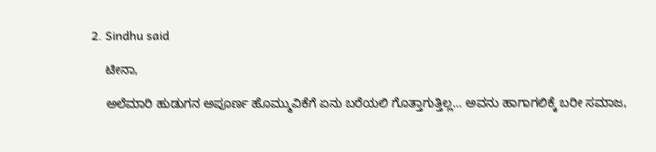2. Sindhu said

    ಟೀನಾ,

    ಅಲೆಮಾರಿ ಹುಡುಗನ ಅಪೂರ್ಣ ಹೊಮ್ಮುವಿಕೆಗೆ ಏನು ಬರೆಯಲಿ ಗೊತ್ತಾಗುತ್ತಿಲ್ಲ… ಅವನು ಹಾಗಾಗಲಿಕ್ಕೆ ಬರೀ ಸಮಾಜ,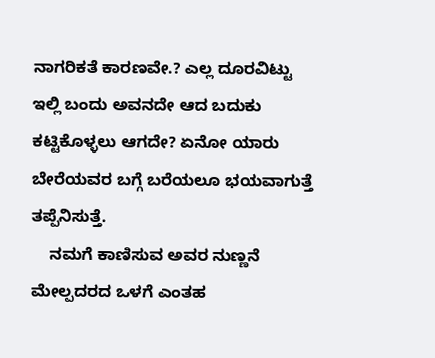ನಾಗರಿಕತೆ ಕಾರಣವೇ.? ಎಲ್ಲ ದೂರವಿಟ್ಟು ಇಲ್ಲಿ ಬಂದು ಅವನದೇ ಆದ ಬದುಕು ಕಟ್ಟಿಕೊಳ್ಳಲು ಆಗದೇ? ಏನೋ ಯಾರು ಬೇರೆಯವರ ಬಗ್ಗೆ ಬರೆಯಲೂ ಭಯವಾಗುತ್ತೆ ತಪ್ಪೆನಿಸುತ್ತೆ.
    ನಮಗೆ ಕಾಣಿಸುವ ಅವರ ನುಣ್ಣನೆ ಮೇಲ್ಪದರದ ಒಳಗೆ ಎಂತಹ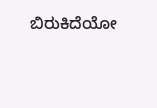ಬಿರುಕಿದೆಯೋ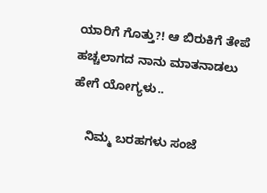ಯಾರಿಗೆ ಗೊತ್ತು?! ಆ ಬಿರುಕಿಗೆ ತೇಪೆ ಹಚ್ಚಲಾಗದ ನಾನು ಮಾತನಾಡಲು ಹೇಗೆ ಯೋಗ್ಯಳು..

    ನಿಮ್ಮ ಬರಹಗಳು ಸಂಜೆ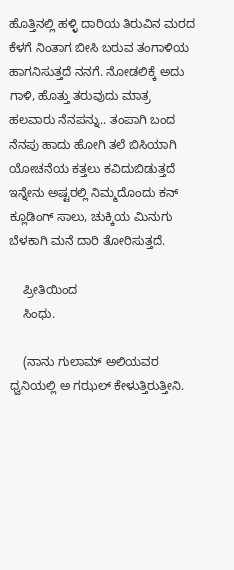ಹೊತ್ತಿನಲ್ಲಿ ಹಳ್ಳಿ ದಾರಿಯ ತಿರುವಿನ ಮರದ ಕೆಳಗೆ ನಿಂತಾಗ ಬೀಸಿ ಬರುವ ತಂಗಾಳಿಯ ಹಾಗನಿಸುತ್ತದೆ ನನಗೆ. ನೋಡಲಿಕ್ಕೆ ಅದು ಗಾಳಿ, ಹೊತ್ತು ತರುವುದು ಮಾತ್ರ ಹಲವಾರು ನೆನಪನ್ನು.. ತಂಪಾಗಿ ಬಂದ ನೆನಪು ಹಾದು ಹೋಗಿ ತಲೆ ಬಿಸಿಯಾಗಿ ಯೋಚನೆಯ ಕತ್ತಲು ಕವಿದುಬಿಡುತ್ತದೆ ಇನ್ನೇನು ಅಷ್ಟರಲ್ಲಿ ನಿಮ್ಮದೊಂದು ಕನ್ ಕ್ಲೂಡಿಂಗ್ ಸಾಲು, ಚುಕ್ಕಿಯ ಮಿನುಗು ಬೆಳಕಾಗಿ ಮನೆ ದಾರಿ ತೋರಿಸುತ್ತದೆ.

    ಪ್ರೀತಿಯಿಂದ
    ಸಿಂಧು.

    (ನಾನು ಗುಲಾಮ್ ಅಲಿಯವರ ಧ್ವನಿಯಲ್ಲಿ ಅ ಗಝಲ್ ಕೇಳುತ್ತಿರುತ್ತೀನಿ.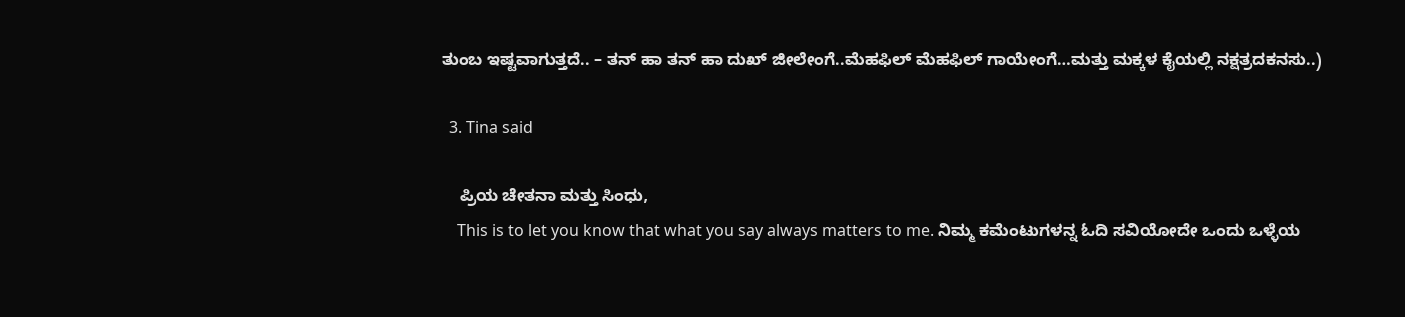ತುಂಬ ಇಷ್ಟವಾಗುತ್ತದೆ.. – ತನ್ ಹಾ ತನ್ ಹಾ ದುಖ್ ಜೀಲೇಂಗೆ..ಮೆಹಫಿಲ್ ಮೆಹಫಿಲ್ ಗಾಯೇಂಗೆ…ಮತ್ತು ಮಕ್ಕಳ ಕೈಯಲ್ಲಿ ನಕ್ಷತ್ರದಕನಸು..)

  3. Tina said

    ಪ್ರಿಯ ಚೇತನಾ ಮತ್ತು ಸಿಂಧು,
    This is to let you know that what you say always matters to me. ನಿಮ್ಮ ಕಮೆಂಟುಗಳನ್ನ ಓದಿ ಸವಿಯೋದೇ ಒಂದು ಒಳ್ಳೆಯ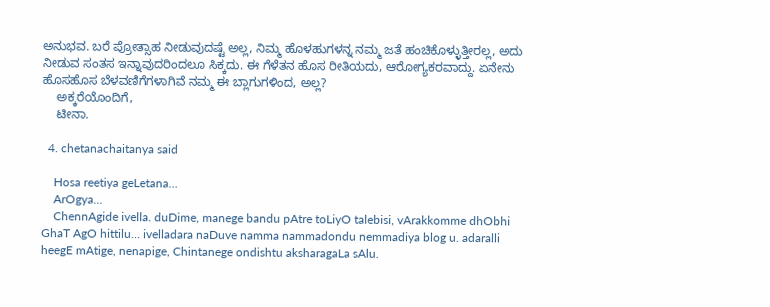ಅನುಭವ. ಬರೆ ಪ್ರೋತ್ಸಾಹ ನೀಡುವುದಷ್ಟೆ ಅಲ್ಲ, ನಿಮ್ಮ ಹೊಳಹುಗಳನ್ನ ನಮ್ಮ ಜತೆ ಹಂಚಿಕೊಳ್ಳುತ್ತೀರಲ್ಲ, ಅದು ನೀಡುವ ಸಂತಸ ಇನ್ನಾವುದರಿಂದಲೂ ಸಿಕ್ಕದು. ಈ ಗೆಳೆತನ ಹೊಸ ರೀತಿಯದು, ಆರೋಗ್ಯಕರವಾದ್ದು. ಏನೇನು ಹೊಸಹೊಸ ಬೆಳವಣಿಗೆಗಳಾಗಿವೆ ನಮ್ಮ ಈ ಬ್ಲಾಗುಗಳಿಂದ, ಅಲ್ಲ?
    ಅಕ್ಕರೆಯೊಂದಿಗೆ,
    ಟೀನಾ.

  4. chetanachaitanya said

    Hosa reetiya geLetana…
    ArOgya…
    ChennAgide ivella. duDime, manege bandu pAtre toLiyO talebisi, vArakkomme dhObhi GhaT AgO hittilu… ivelladara naDuve namma nammadondu nemmadiya blog u. adaralli heegE mAtige, nenapige, Chintanege ondishtu aksharagaLa sAlu.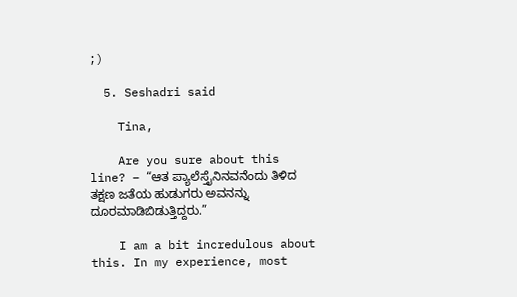;)

  5. Seshadri said

    Tina,

    Are you sure about this line? – “ಆತ ಪ್ಯಾಲೆಸ್ತೈನಿನವನೆಂದು ತಿಳಿದ ತಕ್ಷಣ ಜತೆಯ ಹುಡುಗರು ಅವನನ್ನು ದೂರಮಾಡಿಬಿಡುತ್ತಿದ್ದರು.”

    I am a bit incredulous about this. In my experience, most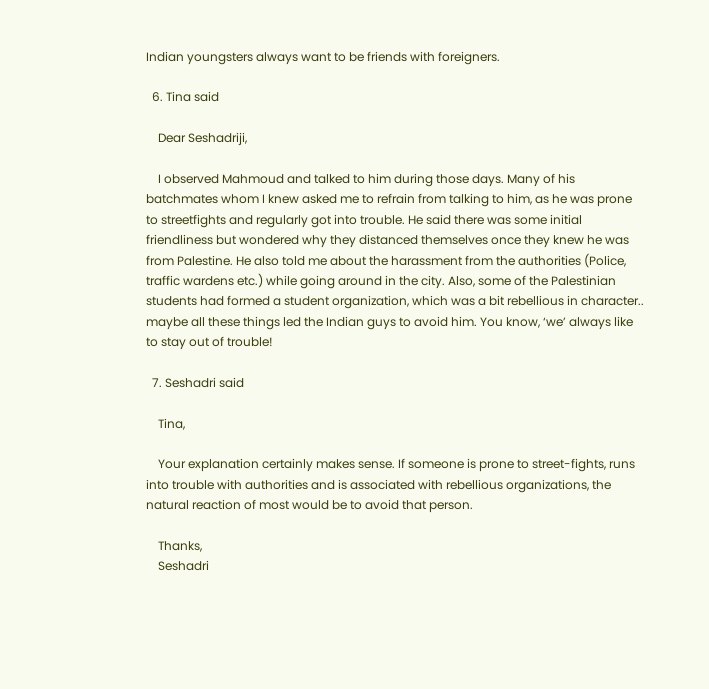Indian youngsters always want to be friends with foreigners.

  6. Tina said

    Dear Seshadriji,

    I observed Mahmoud and talked to him during those days. Many of his batchmates whom I knew asked me to refrain from talking to him, as he was prone to streetfights and regularly got into trouble. He said there was some initial friendliness but wondered why they distanced themselves once they knew he was from Palestine. He also told me about the harassment from the authorities (Police, traffic wardens etc.) while going around in the city. Also, some of the Palestinian students had formed a student organization, which was a bit rebellious in character.. maybe all these things led the Indian guys to avoid him. You know, ‘we’ always like to stay out of trouble!

  7. Seshadri said

    Tina,

    Your explanation certainly makes sense. If someone is prone to street-fights, runs into trouble with authorities and is associated with rebellious organizations, the natural reaction of most would be to avoid that person.

    Thanks,
    Seshadri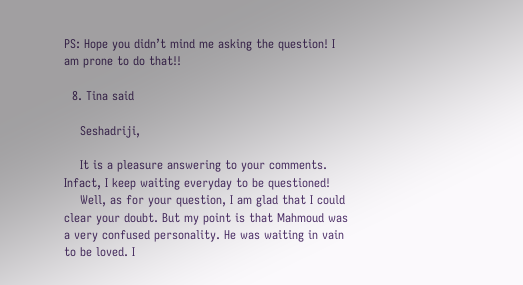PS: Hope you didn’t mind me asking the question! I am prone to do that!!

  8. Tina said

    Seshadriji,

    It is a pleasure answering to your comments. Infact, I keep waiting everyday to be questioned!
    Well, as for your question, I am glad that I could clear your doubt. But my point is that Mahmoud was a very confused personality. He was waiting in vain to be loved. I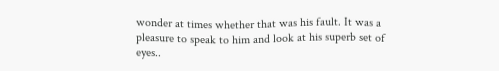wonder at times whether that was his fault. It was a pleasure to speak to him and look at his superb set of eyes..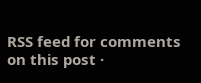RSS feed for comments on this post ·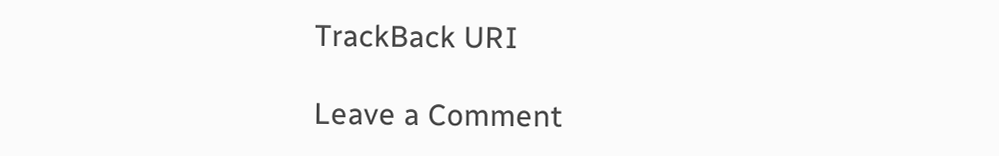TrackBack URI

Leave a Comment